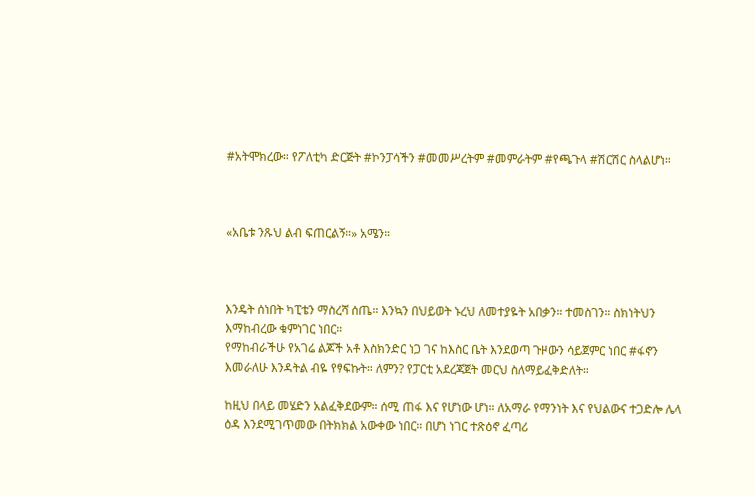#አትሞክረው። የፖለቲካ ድርጅት #ኮንፓሳችን #መመሥረትም #መምራትም #የጫጉላ #ሽርሽር ስላልሆነ።



«አቤቱ ንጹህ ልብ ፍጠርልኝ።» አሜን።



እንዴት ሰነበት ካፒቴን ማስረሻ ሰጤ። እንኳን በህይወት ኑረህ ለመተያዬት አበቃን። ተመስገን። ስክነትህን እማከብረው ቁምነገር ነበር።
የማከብራችሁ የአገሬ ልጆች አቶ እስክንድር ነጋ ገና ከእስር ቤት እንደወጣ ጉዞውን ሳይጀምር ነበር #ፋኖን እመራለሁ እንዳትል ብዬ የፃፍኩት። ለምን? የፓርቲ አደረጃጀት መርህ ስለማይፈቅድለት።

ከዚህ በላይ መሄድን አልፈቅደውም። ሰሚ ጠፋ እና የሆነው ሆነ። ለአማራ የማንነት እና የህልውና ተጋድሎ ሌላ ዕዳ እንደሚገጥመው በትክክል አውቀው ነበር። በሆነ ነገር ተጽዕኖ ፈጣሪ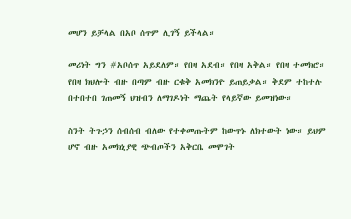መሆን ይቻላል በአቦ ሰጥም ሊገኝ ይችላል።

መሪነት ግን #አቦሰጥ አይደለም። የበዛ አደብ። የበዛ አቅል። የበዛ ተመክሮ። የበዛ ክህሎት ብዙ በጣም ብዙ ርቁቅ አመክንዮ ይጠይቃል። ቅደም ተከተሉ በተበተበ ገጠመኝ ህዝብን ለማገዶነት ማጨት የላይኛው ይመዝነው።

ስንት ትጉኃን ሰብሰብ ብለው የተቀመጡትም ከውጥኑ ለክተውት ነው። ይህም ሆኖ ብዙ አመክኒያዊ ጭብጦችን አቅርቤ መሞገት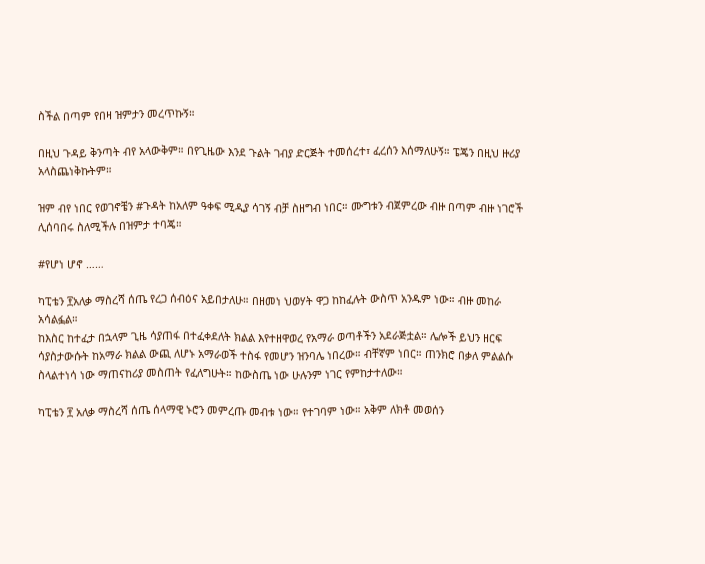ስችል በጣም የበዛ ዝምታን መረጥኩኝ።

በዚህ ጉዳይ ቅንጣት ብየ አላውቅም። በየጊዜው እንደ ጉልት ገብያ ድርጅት ተመሰረተ፣ ፈረሰን እሰማለሁኝ። ፔጄን በዚህ ዙሪያ አላስጨነቅኩትም።

ዝም ብየ ነበር የወገኖቼን #ጉዳት ከአለም ዓቀፍ ሚዲያ ሳገኝ ብቻ ስዘግብ ነበር። ሙግቱን ብጀምረው ብዙ በጣም ብዙ ነገሮች ሊሰባበሩ ስለሚችሉ በዝምታ ተባጄ።

#የሆነ ሆኖ ……

ካፒቴን ፻አለቃ ማስረሻ ሰጤ የረጋ ሰብዕና አይበታለሁ። በዘመነ ህወሃት ዋጋ ከከፈሉት ውስጥ አንዱም ነው። ብዙ መከራ አሳልፏል።
ከእስር ከተፈታ በኋላም ጊዜ ሳያጠፋ በተፈቀደለት ክልል እየተዘዋወረ የአማራ ወጣቶችን አደራጅቷል። ሌሎች ይህን ዘርፍ ሳያስታውሱት ከአማራ ክልል ውጪ ለሆኑ አማራወች ተስፋ የመሆን ዝንባሌ ነበረው። ብቸኛም ነበር። ጠንክሮ በቃለ ምልልሱ ስላልተነሳ ነው ማጠናከሪያ መስጠት የፈለግሁት። ከውስጤ ነው ሁሉንም ነገር የምከታተለው።

ካፒቴን ፻ አለቃ ማስረሻ ሰጤ ሰላማዊ ኑሮን መምረጡ መብቱ ነው። የተገባም ነው። አቅም ለክቶ መወሰን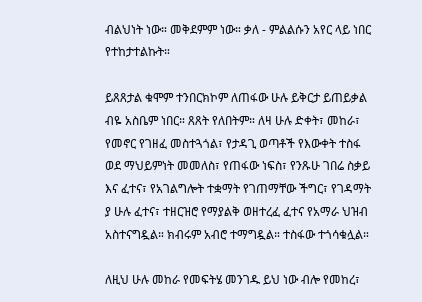ብልህነት ነው። መቅደምም ነው። ቃለ - ምልልሱን አየር ላይ ነበር የተከታተልኩት።

ይጸጸታል ቁሞም ተንበርክኮም ለጠፋው ሁሉ ይቅርታ ይጠይቃል ብዬ አስቤም ነበር። ጸጸት የለበትም። ለዛ ሁሉ ድቀት፣ መከራ፣ የመኖር የገዘፈ መስተጓጎል፣ የታዳጊ ወጣቶች የእውቀት ተስፋ ወደ ማህይምነት መመለስ፣ የጠፋው ነፍስ፣ የንጹሁ ገበሬ ስቃይ እና ፈተና፣ የአገልግሎት ተቋማት የገጠማቸው ችግር፣ የገዳማት ያ ሁሉ ፈተና፣ ተዘርዝሮ የማያልቅ ወዘተረፈ ፈተና የአማራ ህዝብ አስተናግዷል። ክብሩም አብሮ ተማግዷል። ተስፋው ተጎሳቁሏል።

ለዚህ ሁሉ መከራ የመፍትሄ መንገዱ ይህ ነው ብሎ የመከረ፣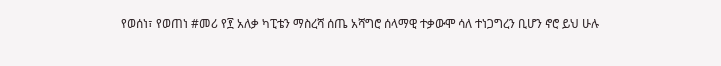የወሰነ፣ የወጠነ #መሪ የ፻ አለቃ ካፒቴን ማስረሻ ሰጤ አሻግሮ ሰላማዊ ተቃውሞ ሳለ ተነጋግረን ቢሆን ኖሮ ይህ ሁሉ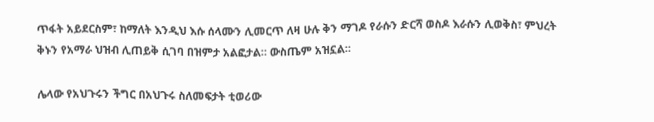ጥፋት አይደርስም፣ ከማለት እንዲህ እሱ ሰላሙን ሊመርጥ ለዛ ሁሉ ቅን ማገዶ የራሱን ድርሻ ወስዶ እራሱን ሊወቅስ፣ ምህረት ቅኑን የአማራ ህዝብ ሊጠይቅ ሲገባ በዝምታ አልፎታል። ውስጤም አዝኗል።

ሌላው የአህጉሩን ችግር በአህጉሩ ስለመፍታት ቲወሪው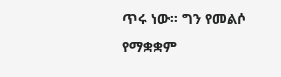ጥሩ ነው። ግን የመልሶ የማቋቋም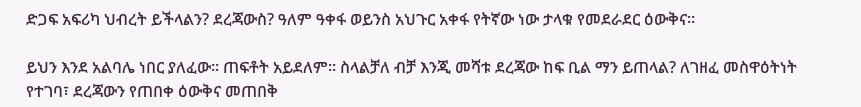ድጋፍ አፍሪካ ህብረት ይችላልን? ደረጃውስ? ዓለም ዓቀፋ ወይንስ አህጉር አቀፋ የትኛው ነው ታላቁ የመደራደር ዕውቅና።

ይህን እንደ አልባሌ ነበር ያለፈው። ጠፍቶት አይደለም። ስላልቻለ ብቻ እንጂ መሻቱ ደረጃው ከፍ ቢል ማን ይጠላል? ለገዘፈ መስዋዕትነት የተገባ፣ ደረጃውን የጠበቀ ዕውቅና መጠበቅ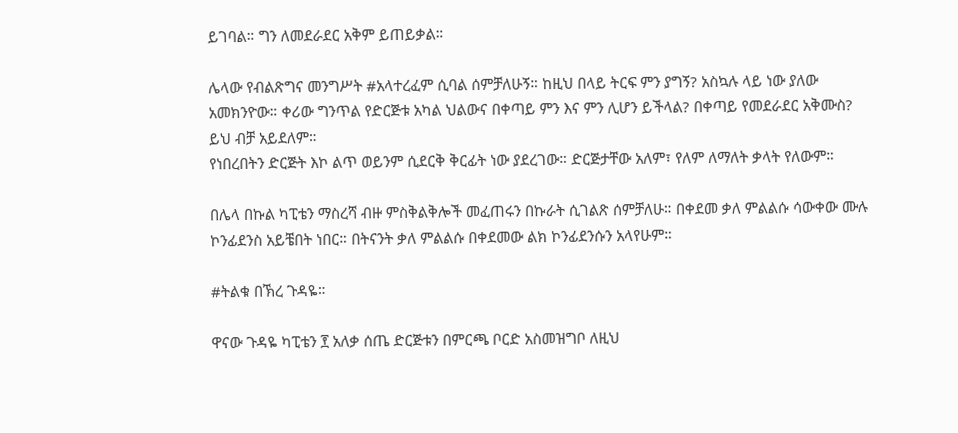ይገባል። ግን ለመደራደር አቅም ይጠይቃል።

ሌላው የብልጽግና መንግሥት #አላተረፈም ሲባል ሰምቻለሁኝ። ከዚህ በላይ ትርፍ ምን ያግኝ? አስኳሉ ላይ ነው ያለው አመክንዮው። ቀሪው ግንጥል የድርጅቱ አካል ህልውና በቀጣይ ምን እና ምን ሊሆን ይችላል? በቀጣይ የመደራደር አቅሙስ? ይህ ብቻ አይደለም።
የነበረበትን ድርጅት እኮ ልጥ ወይንም ሲደርቅ ቅርፊት ነው ያደረገው። ድርጅታቸው አለም፣ የለም ለማለት ቃላት የለውም።

በሌላ በኩል ካፒቴን ማስረሻ ብዙ ምስቅልቅሎች መፈጠሩን በኩራት ሲገልጽ ሰምቻለሁ። በቀደመ ቃለ ምልልሱ ሳውቀው ሙሉ ኮንፊደንስ አይቼበት ነበር። በትናንት ቃለ ምልልሱ በቀደመው ልክ ኮንፊደንሱን አላየሁም።

#ትልቁ በኽረ ጉዳዬ።

ዋናው ጉዳዬ ካፒቴን ፻ አለቃ ሰጤ ድርጅቱን በምርጫ ቦርድ አስመዝግቦ ለዚህ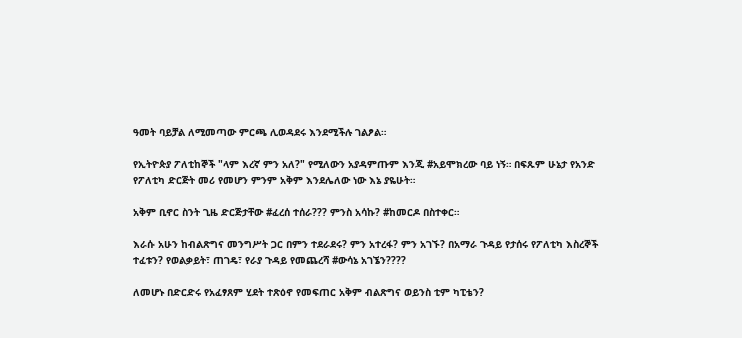ዓመት ባይቻል ለሚመጣው ምርጫ ሊወዳደሩ እንደሚችሉ ገልፆል።

የኢትዮጵያ ፖለቲከኞች "ላም እረኛ ምን አለ?" የሚለውን አያዳምጡም እንጂ #አይሞክረው ባይ ነኝ። በፍጹም ሁኔታ የአንድ የፖለቲካ ድርጅት መሪ የመሆን ምንም አቅም እንደሌለው ነው እኔ ያዬሁት።

አቅም ቢኖር ስንት ጊዜ ድርጅታቸው #ፈረሰ ተሰራ??? ምንስ አሳኩ? #ከመርዶ በስተቀር።

እራሱ አሁን ከብልጽግና መንግሥት ጋር በምን ተደራደሩ? ምን አተረፋ? ምን አገኙ? በአማራ ጉዳይ የታሰሩ የፖለቲካ እስረኞች ተፈቱን? የወልቃይት፣ ጠገዴ፣ የራያ ጉዳይ የመጨረሻ #ውሳኔ አገኜን????

ለመሆኑ በድርድሩ የአፈፃጸም ሂደት ተጽዕኖ የመፍጠር አቅም ብልጽግና ወይንስ ቲም ካፒቴን?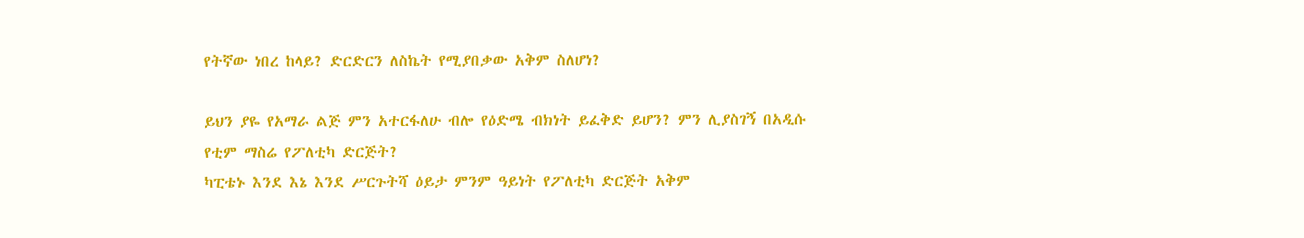የትኛው ነበረ ከላይ? ድርድርን ለስኬት የሚያበቃው አቅም ስለሆነ?

ይህን ያዬ የአማራ ልጅ ምን አተርፋለሁ ብሎ የዕድሜ ብክነት ይፈቅድ ይሆን? ምን ሊያስገኝ በአዲሱ የቲም ማስሬ የፖለቲካ ድርጅት?
ካፒቴኑ እንደ እኔ እንደ ሥርጉትሻ ዕይታ ምንም ዓይነት የፖለቲካ ድርጅት አቅም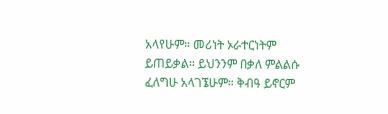አላየሁም። መሪነት ኦራተርነትም ይጠይቃል። ይህንንም በቃለ ምልልሱ ፈለግሁ አላገኜሁም። ቅብዓ ይኖርም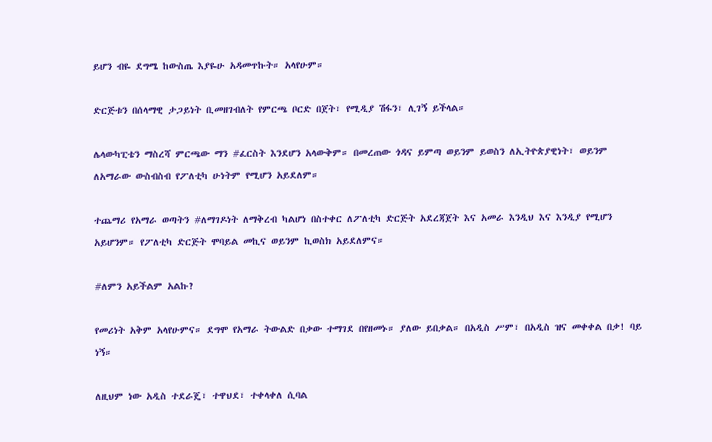ይሆን ብዬ ደግሜ ከውስጤ እያዬሁ አዳመጥኩት። አላየሁም።

ድርጅቱን በሰላማዊ ታጋይነት ቢመዘገብለት የምርጫ ቦርድ በጀት፣ የሚዲያ ሽፋን፣ ሊገኝ ይችላል።

ሌላውካፒቴን ማስረሻ ምርጫው ማን #ፈርስት እንደሆን አላውቅም። በመረጠው ጎዳና ይምጣ ወይንም ይወስን ለኢትዮጵያዊነት፣ ወይንም ለአማራው ውስብስብ የፖለቲካ ሁነትም የሚሆን አይደለም።

ተጨማሪ የአማራ ወጣትን #ለማገዶነት ለማቅረብ ካልሆነ በስተቀር ለፖለቲካ ድርጅት አደረጃጀት እና አመራ እንዲህ እና እንዲያ የሚሆን አይሆንም። የፖለቲካ ድርጅት ሞባይል መኪና ወይንም ኪወስክ አይደለምና።

#ለምን አይችልም አልኩ?

የመሪነት አቅም አላየሁምና። ደግሞ የአማራ ትውልድ በቃው ተማገደ በየዘመኑ። ያለው ይበቃል። በአዲስ ሥም፣ በአዲስ ዝና መቀቀል በቃ! ባይ ነኝ።

ለዚህም ነው አዲስ ተደራጄ፣ ተዋህደ፣ ተቀላቀለ ሲባል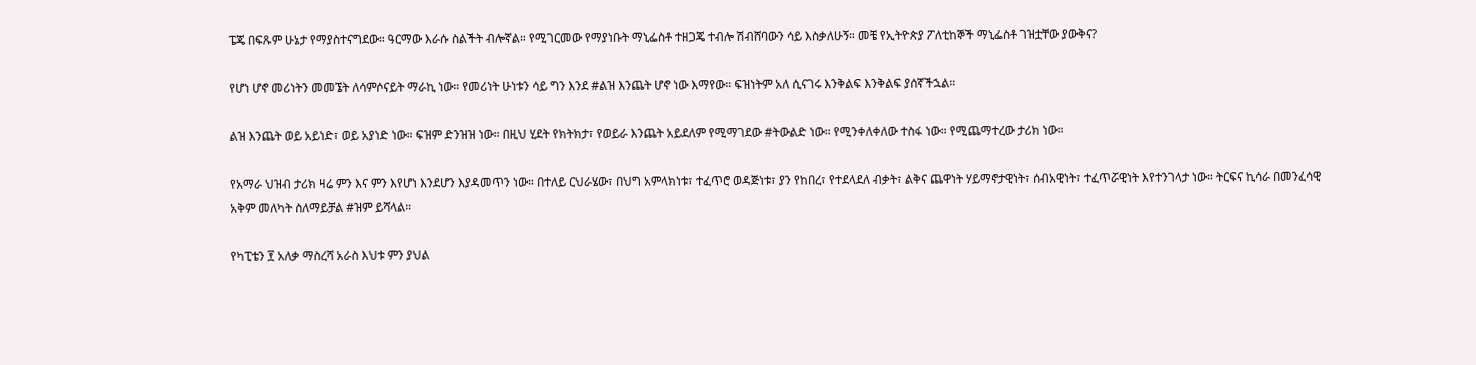ፔጄ በፍጹም ሁኔታ የማያስተናግደው። ዓርማው እራሱ ስልችት ብሎኛል። የሚገርመው የማያነቡት ማኒፌስቶ ተዘጋጄ ተብሎ ሽብሸባውን ሳይ እስቃለሁኝ። መቼ የኢትዮጵያ ፖለቲከኞች ማኒፌስቶ ገዝቷቸው ያውቅና?

የሆነ ሆኖ መሪነትን መመኜት ለሳምሶናይት ማራኪ ነው። የመሪነት ሁነቱን ሳይ ግን እንደ #ልዝ እንጨት ሆኖ ነው እማየው። ፍዝነትም አለ ሲናገሩ እንቅልፍ እንቅልፍ ያሰኛችኋል።

ልዝ እንጨት ወይ አይነድ፣ ወይ አያነድ ነው። ፍዝም ድንዝዝ ነው። በዚህ ሂደት የክትክታ፣ የወይራ እንጨት አይደለም የሚማገደው #ትውልድ ነው። የሚንቀለቀለው ተስፋ ነው። የሚጨማተረው ታሪክ ነው።

የአማራ ህዝብ ታሪክ ዛሬ ምን እና ምን እየሆነ እንደሆን እያዳመጥን ነው። በተለይ ርህራሄው፣ በህግ አምላክነቱ፣ ተፈጥሮ ወዳጅነቱ፣ ያን የከበረ፣ የተደላደለ ብቃት፣ ልቅና ጨዋነት ሃይማኖታዊነት፣ ሰብአዊነት፣ ተፈጥሯዊነት እየተንገላታ ነው። ትርፍና ኪሳራ በመንፈሳዊ አቅም መለካት ስለማይቻል #ዝም ይሻላል።

የካፒቴን ፻ አለቃ ማስረሻ አራስ እህቱ ምን ያህል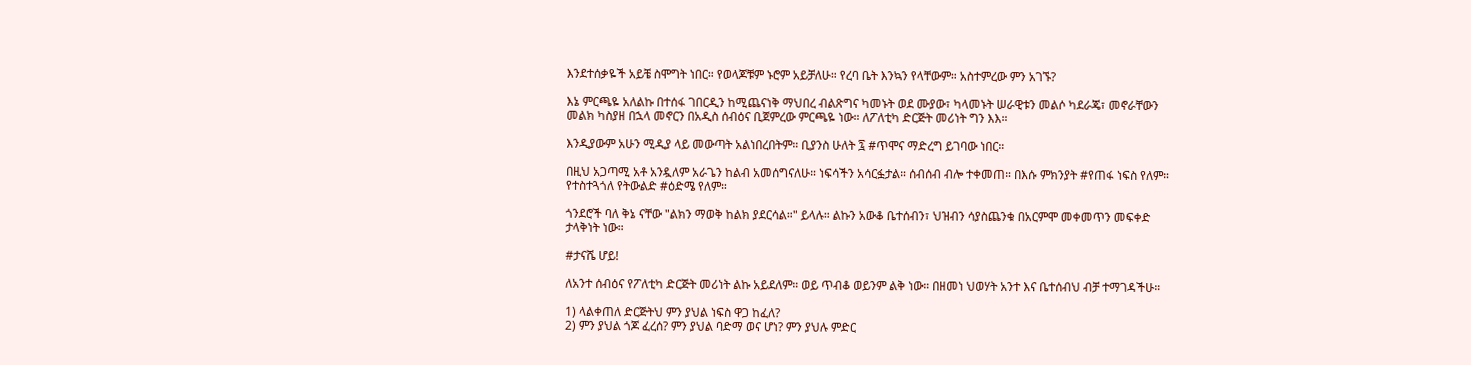እንደተሰቃዬች አይቼ ስሞግት ነበር። የወላጆቹም ኑሮም አይቻለሁ። የረባ ቤት እንኳን የላቸውም። አስተምረው ምን አገኙ?

እኔ ምርጫዬ አለልኩ በተሰፋ ገበርዲን ከሚጨናነቅ ማህበረ ብልጽግና ካመኑት ወደ ሙያው፣ ካላመኑት ሠራዊቱን መልሶ ካደራጄ፣ መኖራቸውን መልክ ካስያዘ በኋላ መኖርን በአዲስ ሰብዕና ቢጀምረው ምርጫዬ ነው። ለፖለቲካ ድርጅት መሪነት ግን እእ።

እንዲያውም አሁን ሚዲያ ላይ መውጣት አልነበረበትም። ቢያንስ ሁለት ፯ #ጥሞና ማድረግ ይገባው ነበር።

በዚህ አጋጣሚ አቶ አንዷለም አራጌን ከልብ አመሰግናለሁ። ነፍሳችን አሳርፏታል። ሰብሰብ ብሎ ተቀመጠ። በእሱ ምክንያት #የጠፋ ነፍስ የለም። የተስተጓጎለ የትውልድ #ዕድሜ የለም።

ጎንደሮች ባለ ቅኔ ናቸው "ልክን ማወቅ ከልክ ያደርሳል።" ይላሉ። ልኩን አውቆ ቤተሰብን፣ ህዝብን ሳያስጨንቁ በአርምሞ መቀመጥን መፍቀድ ታላቅነት ነው።

#ታናሼ ሆይ!

ለአንተ ሰብዕና የፖለቲካ ድርጅት መሪነት ልኩ አይደለም። ወይ ጥብቆ ወይንም ልቅ ነው። በዘመነ ህወሃት አንተ እና ቤተሰብህ ብቻ ተማገዳችሁ።

1) ላልቀጠለ ድርጅትህ ምን ያህል ነፍስ ዋጋ ከፈለ?
2) ምን ያህል ጎጆ ፈረሰ? ምን ያህል ባድማ ወና ሆነ? ምን ያህሉ ምድር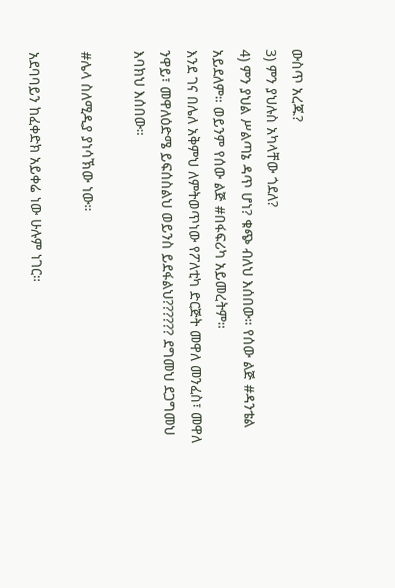ውስጥ አረጁ?
3) ምን ያህሉስ አካላቸው ጎደለ?
4) ምን ያህል ሥልጣኔ ዳጥ ሆነ? ቁጭ ብለህ እሰበው። የሰው ልጅ #ዳንቴል አይደለም። ወይንም የሰው ልጅ #በፋፍሪካ አይመረትም።
እንደ ገና በሌለ አቅምህ ለምትወጥነው የፖለቲካ ድርጅት መዋለ መንፈስ፣ መዋለ ንዋይ፣ መዋለዕድሜ ይፍሰስልህ ወይንስ ይደፋልህ?????? ደግመህ ደጋግመህ እባክህ እሰበው።

#ሌላ ስለሚዲያ ያነሳኽው ነው።

አደባባይን ከፈቀድክ አይቀሬ ነው ሁሉም ነገር።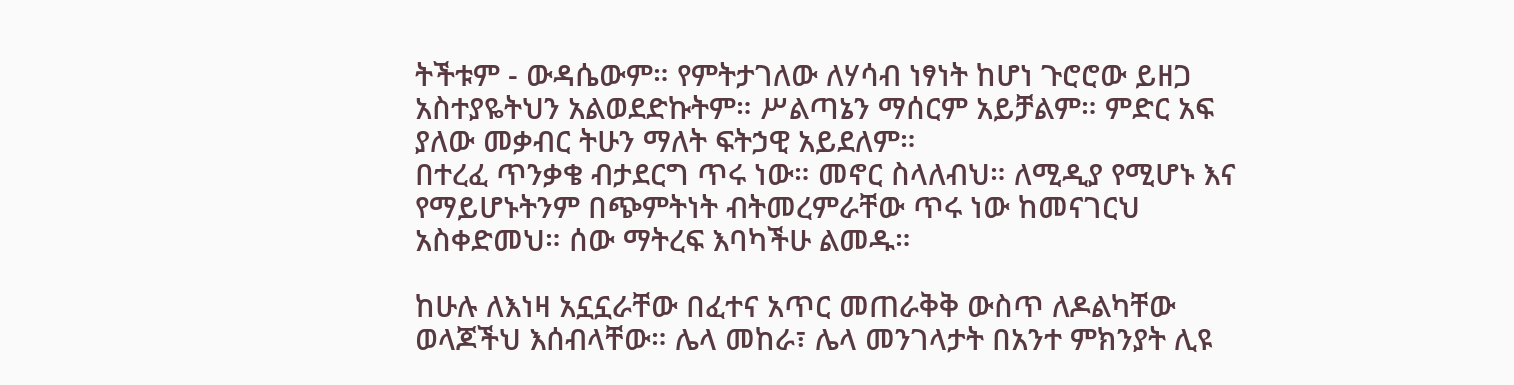ትችቱም - ውዳሴውም። የምትታገለው ለሃሳብ ነፃነት ከሆነ ጉሮሮው ይዘጋ አስተያዬትህን አልወደድኩትም። ሥልጣኔን ማሰርም አይቻልም። ምድር አፍ ያለው መቃብር ትሁን ማለት ፍትኃዊ አይደለም።
በተረፈ ጥንቃቄ ብታደርግ ጥሩ ነው። መኖር ስላለብህ። ለሚዲያ የሚሆኑ እና የማይሆኑትንም በጭምትነት ብትመረምራቸው ጥሩ ነው ከመናገርህ አስቀድመህ። ሰው ማትረፍ እባካችሁ ልመዱ።

ከሁሉ ለእነዛ አኗኗራቸው በፈተና አጥር መጠራቅቅ ውስጥ ለዶልካቸው ወላጆችህ እሰብላቸው። ሌላ መከራ፣ ሌላ መንገላታት በአንተ ምክንያት ሊዩ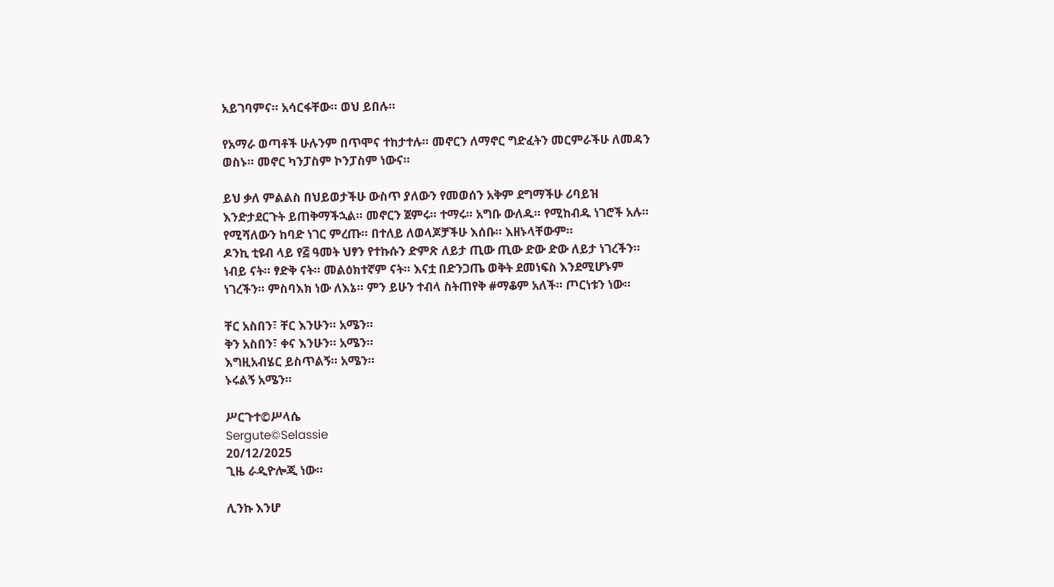አይገባምና። አሳርፋቸው። ወህ ይበሉ።

የአማራ ወጣቶች ሁሉንም በጥሞና ተከታተሉ። መኖርን ለማኖር ግድፈትን መርምራችሁ ለመዳን ወስኑ። መኖር ካንፓስም ኮንፓስም ነውና።

ይህ ቃለ ምልልስ በህይወታችሁ ውስጥ ያለውን የመወሰን አቅም ደግማችሁ ሪባይዝ እንድታደርጉት ይጠቅማችኋል። መኖርን ጀምሩ። ተማሩ። አግቡ ውለዱ። የሚከብዱ ነገሮች አሉ። የሚሻለውን ከባድ ነገር ምረጡ። በተለይ ለወላጆቻችሁ እሰቡ። እዘኑላቸውም።
ዶንኪ ቲዩብ ላይ የ፭ ዓመት ህፃን የተኩሱን ድምጽ ለይታ ጢው ጢው ድው ድው ለይታ ነገረችን። ነብይ ናት። ፃድቅ ናት። መልዕክተኛም ናት። እናቷ በድንጋጤ ወቅት ደመነፍስ እንደሚሆኑም ነገረችን። ምስባእክ ነው ለእኔ። ምን ይሁን ተብላ ስትጠየቅ #ማቆም አለች። ጦርነቱን ነው።

ቸር አስበን፣ ቸር እንሁን። አሜን።
ቅን አስበን፣ ቀና እንሁን። አሜን።
እግዚአብሄር ይስጥልኝ። አሜን።
ኑሩልኝ አሜን።

ሥርጉተ©ሥላሴ
Sergute©Selassie
20/12/2025
ጊዜ ራዲዮሎጂ ነው።

ሊንኩ እንሆ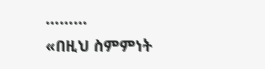………
«በዚህ ስምምነት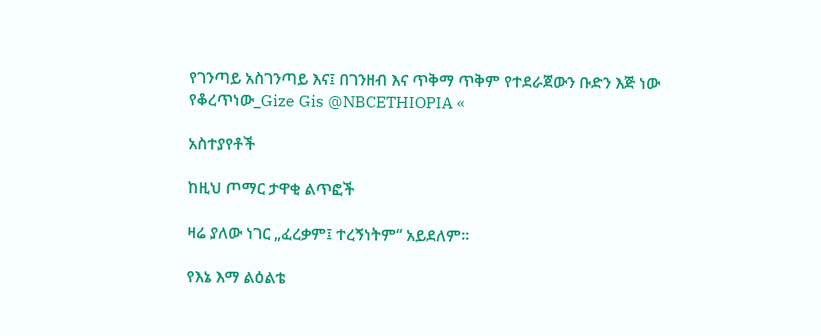የገንጣይ አስገንጣይ እና፤ በገንዘብ እና ጥቅማ ጥቅም የተደራጀውን ቡድን እጅ ነው የቆረጥነው_Gize Gis @NBCETHIOPIA «

አስተያየቶች

ከዚህ ጦማር ታዋቂ ልጥፎች

ዛሬ ያለው ነገር „ፈረቃም፤ ተረኝነትም“ አይደለም።

የእኔ እማ ልዕልቴ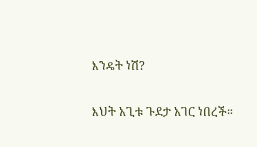እንዴት ነሽ?

እህት አጊቱ ጉደታ አገር ነበረች።